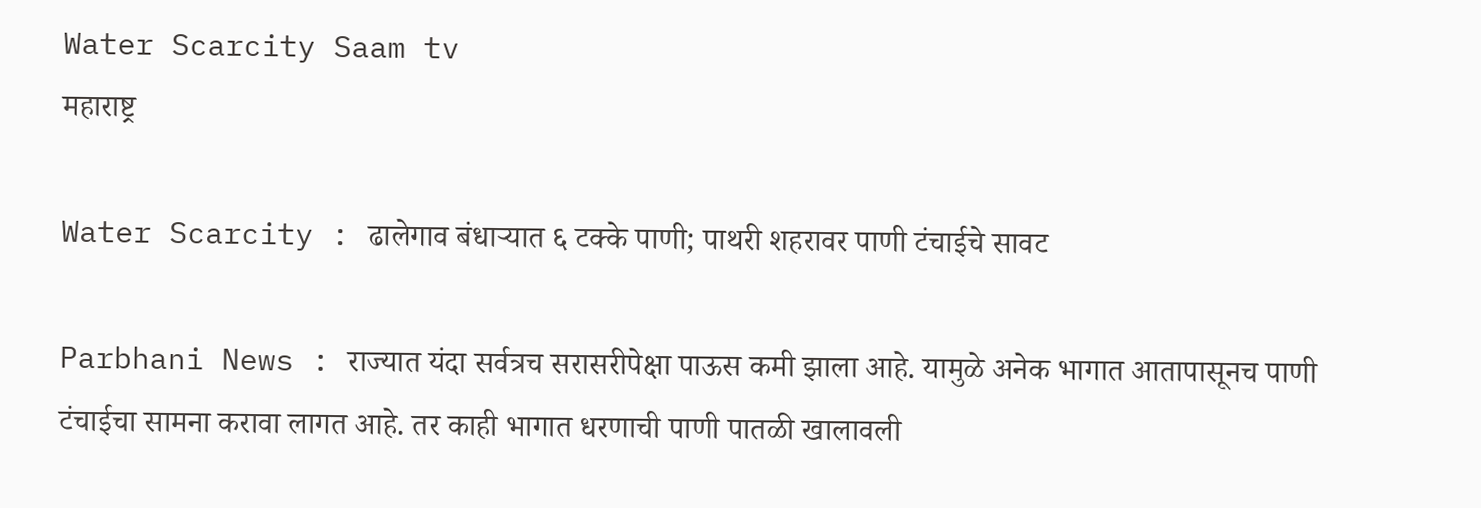Water Scarcity Saam tv
महाराष्ट्र

Water Scarcity : ढालेगाव बंधाऱ्यात ६ टक्के पाणी; पाथरी शहरावर पाणी टंचाईचे सावट

Parbhani News : राज्यात यंदा सर्वत्रच सरासरीपेक्षा पाऊस कमी झाला आहे. यामुळे अनेक भागात आतापासूनच पाणी टंचाईचा सामना करावा लागत आहे. तर काही भागात धरणाची पाणी पातळी खालावली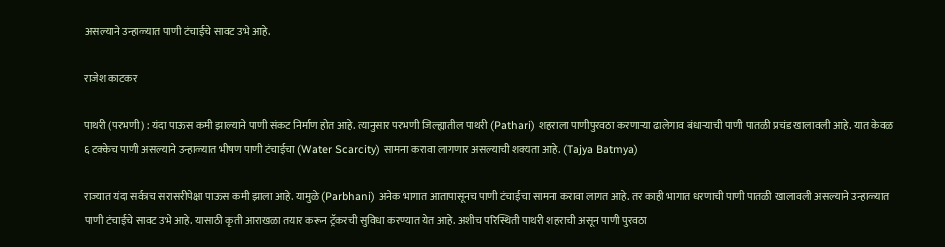असल्याने उन्हाळ्यात पाणी टंचाईचे सावट उभे आहे.

राजेश काटकर

पाथरी (परभणी) : यंदा पाऊस कमी झाल्याने पाणी संकट निर्माण होत आहे. त्यानुसार परभणी जिल्ह्यातील पाथरी (Pathari) शहराला पाणीपुरवठा करणाऱ्या ढालेगाव बंधाऱ्याची पाणी पातळी प्रचंड खालावली आहे. यात केवळ ६ टक्केच पाणी असल्याने उन्हाळ्यात भीषण पाणी टंचाईचा (Water Scarcity) सामना करावा लागणार असल्याची शक्यता आहे. (Tajya Batmya)

राज्यात यंदा सर्वत्रच सरासरीपेक्षा पाऊस कमी झाला आहे. यामुळे (Parbhani) अनेक भागात आतापासूनच पाणी टंचाईचा सामना करावा लागत आहे. तर काही भागात धरणाची पाणी पातळी खालावली असल्याने उन्हाळ्यात पाणी टंचाईचे सावट उभे आहे. यासाठी कृती आराखळा तयार करून ट्रॅकरची सुविधा करण्यात येत आहे. अशीच परिस्थिती पाथरी शहराची असून पाणी पुरवठा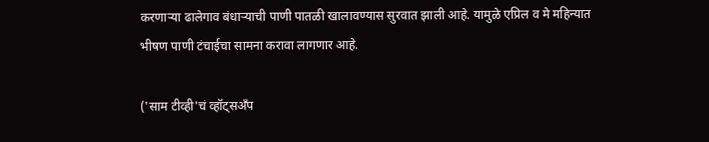करणाऱ्या ढालेगाव बंधाऱ्याची पाणी पातळी खालावण्यास सुरवात झाली आहे. यामुळे एप्रिल व मे महिन्यात भीषण पाणी टंचाईचा सामना करावा लागणार आहे.

('साम टीव्ही'चं व्हॉट्सअँप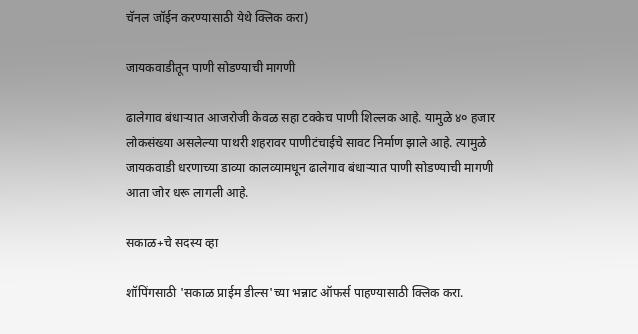चॅनल जॉईन करण्यासाठी येथे क्लिक करा)

जायकवाडीतून पाणी सोडण्याची मागणी

ढालेगाव बंधाऱ्यात आजरोजी केवळ सहा टक्केच पाणी शिल्लक आहे. यामुळे ४० हजार लोकसंख्या असलेल्या पाथरी शहरावर पाणीटंचाईचे सावट निर्माण झाले आहे. त्यामुळे जायकवाडी धरणाच्या डाव्या कालव्यामधून ढालेगाव बंधाऱ्यात पाणी सोडण्याची मागणी आता जोर धरू लागली आहे.

सकाळ+चे सदस्य व्हा

शॉपिंगसाठी 'सकाळ प्राईम डील्स'च्या भन्नाट ऑफर्स पाहण्यासाठी क्लिक करा.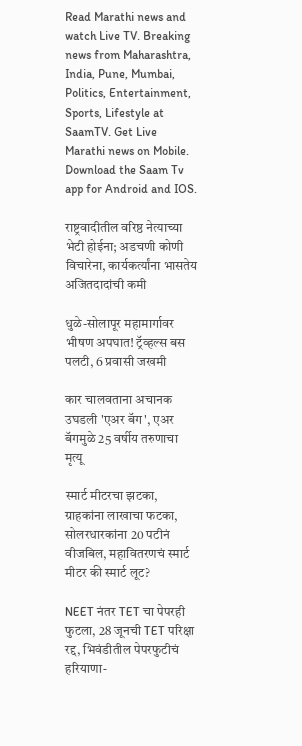Read Marathi news and watch Live TV. Breaking news from Maharashtra, India, Pune, Mumbai, Politics, Entertainment, Sports, Lifestyle at SaamTV. Get Live Marathi news on Mobile. Download the Saam Tv app for Android and IOS.

राष्ट्रवादीतील वरिष्ठ नेत्याच्या भेटी होईना; अडचणी कोणी विचारेना, कार्यकर्त्यांना भासतेय अजितदादांची कमी

धुळे-सोलापूर महामार्गावर भीषण अपघात! ट्रॅव्हल्स बस पलटी, 6 प्रवासी जखमी

कार चालवताना अचानक उघडली 'एअर बॅग', एअर बॅगमुळे 25 वर्षीय तरुणाचा मृत्यू

स्मार्ट मीटरचा झटका, ग्राहकांना लाखाचा फटका, सोलरधारकांना 20 पटीनं वीजबिल, महावितरणचं स्मार्ट मीटर की स्मार्ट लूट?

NEET नंतर TET चा पेपरही फुटला, 28 जूनची TET परिक्षा रद्द, भिवंडीतील पेपरफुटीचं हरियाणा-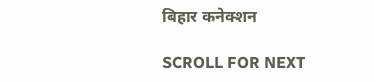बिहार कनेक्शन

SCROLL FOR NEXT